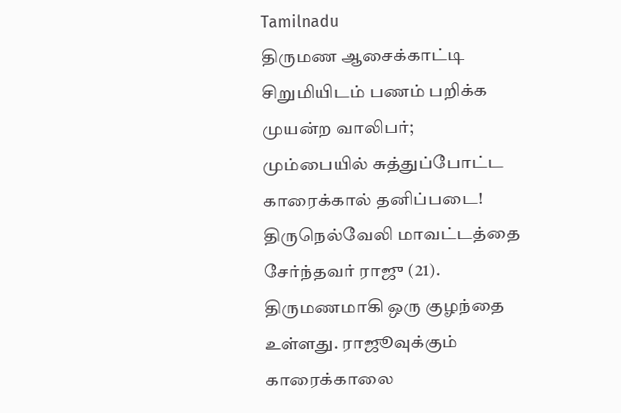Tamilnadu
திருமண ஆசைக்காட்டி சிறுமியிடம் பணம் பறிக்க முயன்ற வாலிபர்; மும்பையில் சுத்துப்போட்ட காரைக்கால் தனிப்படை!
திருநெல்வேலி மாவட்டத்தை சேர்ந்தவர் ராஜு (21). திருமணமாகி ஒரு குழந்தை உள்ளது. ராஜூவுக்கும் காரைக்காலை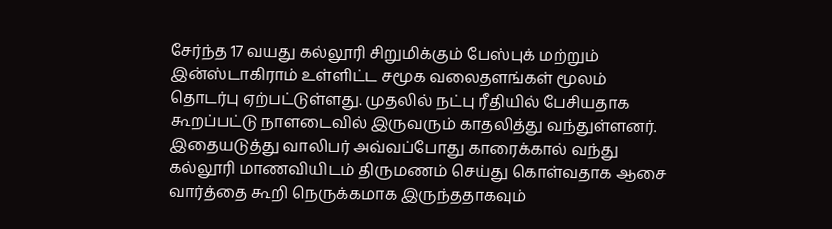சேர்ந்த 17 வயது கல்லூரி சிறுமிக்கும் பேஸ்புக் மற்றும் இன்ஸ்டாகிராம் உள்ளிட்ட சமூக வலைதளங்கள் மூலம் தொடர்பு ஏற்பட்டுள்ளது. முதலில் நட்பு ரீதியில் பேசியதாக கூறப்பட்டு நாளடைவில் இருவரும் காதலித்து வந்துள்ளனர். இதையடுத்து வாலிபர் அவ்வப்போது காரைக்கால் வந்து கல்லூரி மாணவியிடம் திருமணம் செய்து கொள்வதாக ஆசை வார்த்தை கூறி நெருக்கமாக இருந்ததாகவும்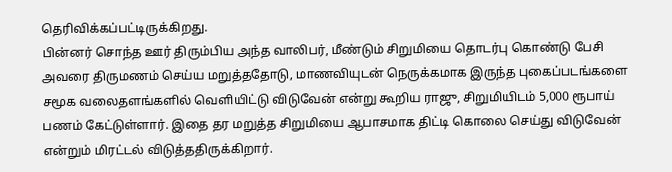தெரிவிக்கப்பட்டிருக்கிறது.
பின்னர் சொந்த ஊர் திரும்பிய அந்த வாலிபர், மீண்டும் சிறுமியை தொடர்பு கொண்டு பேசி அவரை திருமணம் செய்ய மறுத்ததோடு, மாணவியுடன் நெருக்கமாக இருந்த புகைப்படங்களை சமூக வலைதளங்களில் வெளியிட்டு விடுவேன் என்று கூறிய ராஜு, சிறுமியிடம் 5,000 ரூபாய் பணம் கேட்டுள்ளார். இதை தர மறுத்த சிறுமியை ஆபாசமாக திட்டி கொலை செய்து விடுவேன் என்றும் மிரட்டல் விடுத்ததிருக்கிறார்.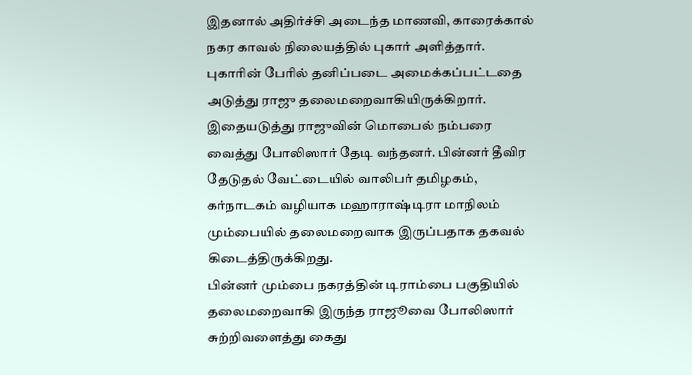இதனால் அதிர்ச்சி அடைந்த மாணவி, காரைக்கால் நகர காவல் நிலையத்தில் புகார் அளித்தார். புகாரின் பேரில் தனிப்படை அமைக்கப்பட்டதை அடுத்து ராஜு தலைமறைவாகியிருக்கிறார். இதையடுத்து ராஜுவின் மொபைல் நம்பரை வைத்து போலிஸார் தேடி வந்தனர். பின்னர் தீவிர தேடுதல் வேட்டையில் வாலிபர் தமிழகம், கர்நாடகம் வழியாக மஹாராஷ்டிரா மாநிலம் மும்பையில் தலைமறைவாக இருப்பதாக தகவல் கிடைத்திருக்கிறது.
பின்னர் மும்பை நகரத்தின் டிராம்பை பகுதியில் தலைமறைவாகி இருந்த ராஜூவை போலிஸார் சுற்றிவளைத்து கைது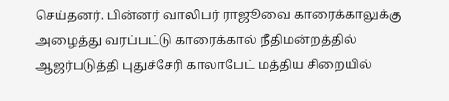செய்தனர். பின்னர் வாலிபர் ராஜூவை காரைக்காலுக்கு அழைத்து வரப்பட்டு காரைக்கால் நீதிமன்றத்தில் ஆஜர்படுத்தி புதுச்சேரி காலாபேட் மத்திய சிறையில்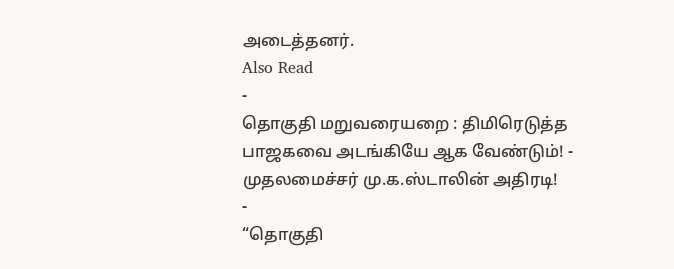அடைத்தனர்.
Also Read
-
தொகுதி மறுவரையறை : திமிரெடுத்த பாஜகவை அடங்கியே ஆக வேண்டும்! - முதலமைச்சர் மு.க.ஸ்டாலின் அதிரடி!
-
“தொகுதி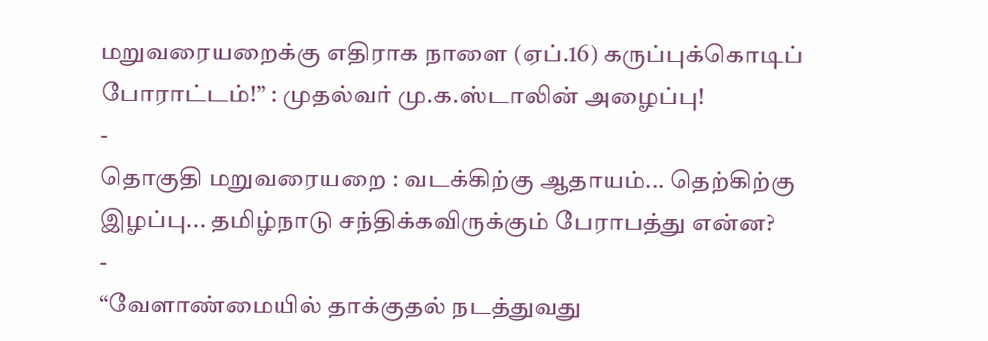மறுவரையறைக்கு எதிராக நாளை (ஏப்.16) கருப்புக்கொடிப் போராட்டம்!” : முதல்வர் மு.க.ஸ்டாலின் அழைப்பு!
-
தொகுதி மறுவரையறை : வடக்கிற்கு ஆதாயம்... தெற்கிற்கு இழப்பு... தமிழ்நாடு சந்திக்கவிருக்கும் பேராபத்து என்ன?
-
“வேளாண்மையில் தாக்குதல் நடத்துவது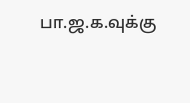பா.ஜ.க.வுக்கு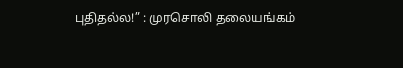புதிதல்ல!” : முரசொலி தலையங்கம்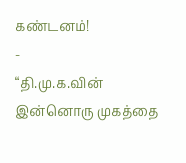கண்டனம்!
-
“தி.மு.க.வின் இன்னொரு முகத்தை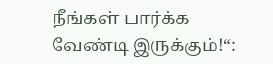நீங்கள் பார்க்க வேண்டி இருக்கும்!“: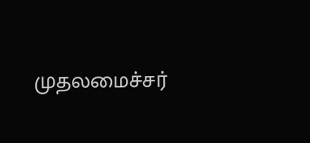முதலமைச்சர்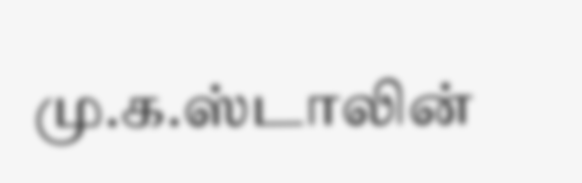மு.க.ஸ்டாலின்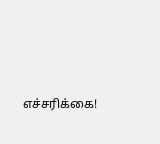எச்சரிக்கை!